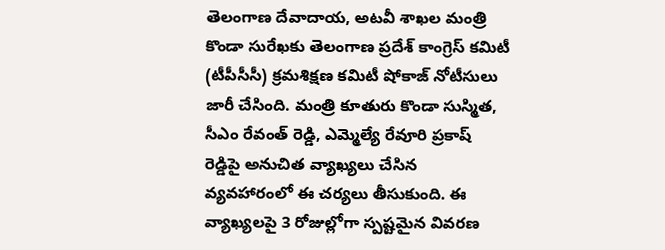తెలంగాణ దేవాదాయ, అటవీ శాఖల మంత్రి కొండా సురేఖకు తెలంగాణ ప్రదేశ్ కాంగ్రెస్ కమిటీ (టీపీసీసీ) క్రమశిక్షణ కమిటీ షోకాజ్ నోటీసులు జారీ చేసింది. మంత్రి కూతురు కొండా సుస్మిత, సీఎం రేవంత్ రెడ్డి, ఎమ్మెల్యే రేవూరి ప్రకాష్ రెడ్డిపై అనుచిత వ్యాఖ్యలు చేసిన వ్యవహారంలో ఈ చర్యలు తీసుకుంది. ఈ వ్యాఖ్యలపై 3 రోజుల్లోగా స్పష్టమైన వివరణ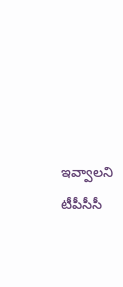ఇవ్వాలని టీపీసీసీ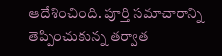ఆదేశించింది. పూర్తి సమాచారాన్ని తెప్పించుకున్న తర్వాత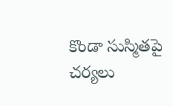కొండా సుస్మితపై చర్యలు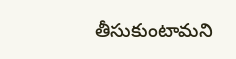తీసుకుంటామని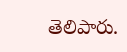తెలిపారు.